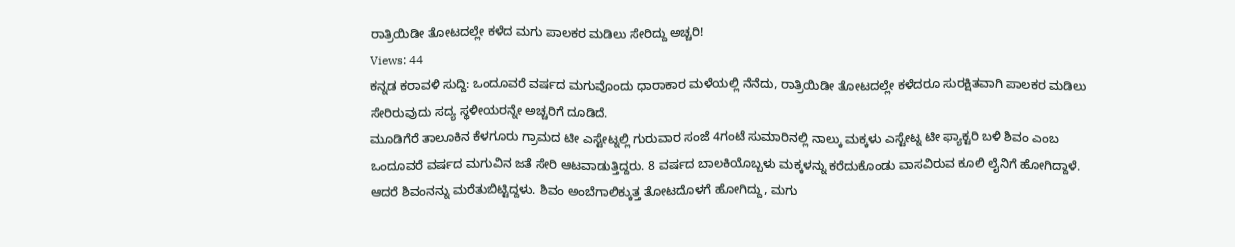ರಾತ್ರಿಯಿಡೀ ತೋಟದಲ್ಲೇ ಕಳೆದ ಮಗು ಪಾಲಕರ ಮಡಿಲು ಸೇರಿದ್ದು ಅಚ್ಚರಿ!
Views: 44
ಕನ್ನಡ ಕರಾವಳಿ ಸುದ್ದಿ: ಒಂದೂವರೆ ವರ್ಷದ ಮಗುವೊಂದು ಧಾರಾಕಾರ ಮಳೆಯಲ್ಲಿ ನೆನೆದು, ರಾತ್ರಿಯಿಡೀ ತೋಟದಲ್ಲೇ ಕಳೆದರೂ ಸುರಕ್ಷಿತವಾಗಿ ಪಾಲಕರ ಮಡಿಲು ಸೇರಿರುವುದು ಸದ್ಯ ಸ್ಥಳೀಯರನ್ನೇ ಅಚ್ಚರಿಗೆ ದೂಡಿದೆ.
ಮೂಡಿಗೆರೆ ತಾಲೂಕಿನ ಕೆಳಗೂರು ಗ್ರಾಮದ ಟೀ ಎಸ್ಟೇಟ್ನಲ್ಲಿ ಗುರುವಾರ ಸಂಜೆ 4ಗಂಟೆ ಸುಮಾರಿನಲ್ಲಿ ನಾಲ್ಕು ಮಕ್ಕಳು ಎಸ್ಟೇಟ್ನ ಟೀ ಫ್ಯಾಕ್ಟರಿ ಬಳಿ ಶಿವಂ ಎಂಬ ಒಂದೂವರೆ ವರ್ಷದ ಮಗುವಿನ ಜತೆ ಸೇರಿ ಆಟವಾಡುತ್ತಿದ್ದರು. 8 ವರ್ಷದ ಬಾಲಕಿಯೊಬ್ಬಳು ಮಕ್ಕಳನ್ನು ಕರೆದುಕೊಂಡು ವಾಸವಿರುವ ಕೂಲಿ ಲೈನಿಗೆ ಹೋಗಿದ್ದಾಳೆ. ಆದರೆ ಶಿವಂನನ್ನು ಮರೆತುಬಿಟ್ಟಿದ್ದಳು. ಶಿವಂ ಅಂಬೆಗಾಲಿಕ್ಕುತ್ತ ತೋಟದೊಳಗೆ ಹೋಗಿದ್ದು, ಮಗು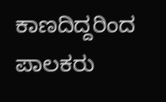ಕಾಣದಿದ್ದರಿಂದ ಪಾಲಕರು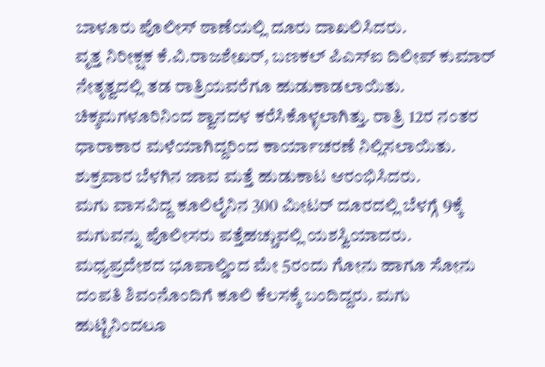ಬಾಳೂರು ಪೊಲೀಸ್ ಠಾಣೆಯಲ್ಲಿ ದೂರು ದಾಖಲಿಸಿದರು.
ವೃತ್ತ ನಿರೀಕ್ಷಕ ಕೆ.ವಿ.ರಾಜಶೇಖರ್, ಬಣಕಲ್ ಪಿಎಸ್ಐ ದಿಲೀಪ್ ಕುಮಾರ್ ನೇತೃತ್ವದಲ್ಲಿ ತಡ ರಾತ್ರಿಯವರೆಗೂ ಹುಡುಕಾಡಲಾಯಿತು. ಚಿಕ್ಕಮಗಳೂರಿನಿಂದ ಶ್ವಾನದಳ ಕರೆಸಿಕೊಳ್ಳಲಾಗಿತ್ತು. ರಾತ್ರಿ 12ರ ನಂತರ ಧಾರಾಕಾರ ಮಳೆಯಾಗಿದ್ದರಿಂದ ಕಾರ್ಯಾಚರಣೆ ನಿಲ್ಲಿಸಲಾಯಿತು. ಶುಕ್ರವಾರ ಬೆಳಗಿನ ಜಾವ ಮತ್ತೆ ಹುಡುಕಾಟ ಆರಂಭಿಸಿದರು.
ಮಗು ವಾಸವಿದ್ದ ಕೂಲಿಲೈನಿನ 300 ಮೀಟರ್ ದೂರದಲ್ಲಿ ಬೆಳಗ್ಗೆ 9ಕ್ಕೆ ಮಗುವನ್ನು ಪೊಲೀಸರು ಪತ್ತೆಹಚ್ಚುವಲ್ಲಿ ಯಶಸ್ವಿಯಾದರು. ಮಧ್ಯಪ್ರದೇಶದ ಭೂಪಾಲ್ಡಿಂದ ಮೇ 5ರಂದು ಗೋನು ಹಾಗೂ ಸೋನು ದಂಪತಿ ಶಿವಂನೊಂದಿಗೆ ಕೂಲಿ ಕೆಲಸಕ್ಕೆ ಬಂದಿದ್ದರು. ಮಗು ಹುಟ್ಟಿನಿಂದಲೂ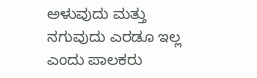ಅಳುವುದು ಮತ್ತು ನಗುವುದು ಎರಡೂ ಇಲ್ಲ ಎಂದು ಪಾಲಕರು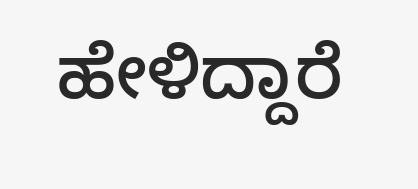ಹೇಳಿದ್ದಾರೆ